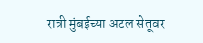रात्री मुंबईच्या अटल सेतूवर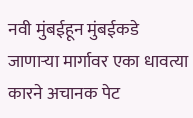नवी मुंबईहून मुंबईकडे जाणाऱ्या मार्गावर एका धावत्या कारने अचानक पेट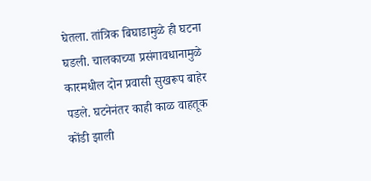घेतला. तांत्रिक बिघाडामुळे ही घटना घडली. चालकाच्या प्रसंगावधानामुळे कारमधील दोन प्रवासी सुखरूप बाहेर पडले. घटनेनंतर काही काळ वाहतूक कोंडी झाली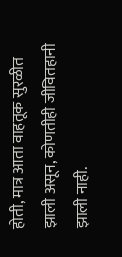होती, मात्र आता वाहतूक सुरळीत झाली असून, कोणतीही जीवितहानी झाली नाही.